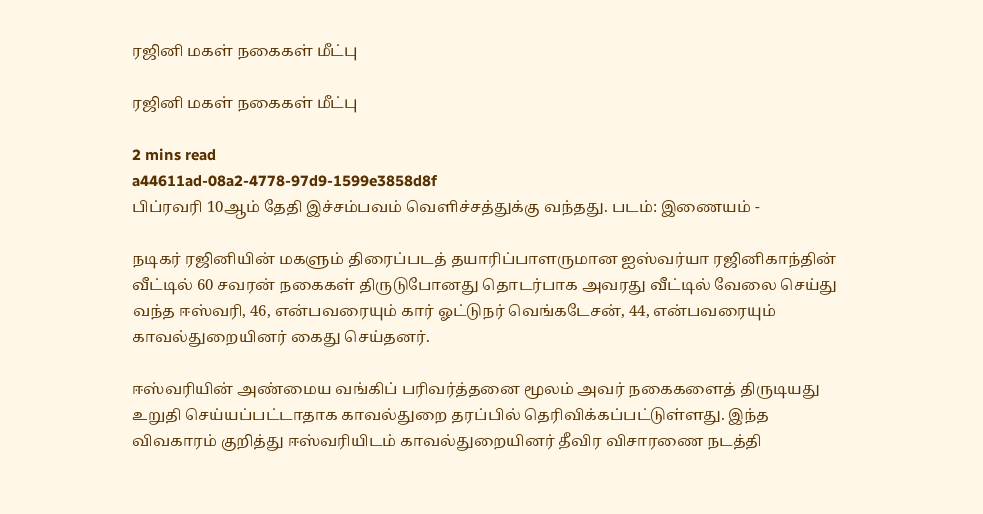ரஜினி மகள் நகைகள் மீட்பு

ரஜினி மகள் நகைகள் மீட்பு

2 mins read
a44611ad-08a2-4778-97d9-1599e3858d8f
பிப்ரவரி 10ஆம் தேதி இச்சம்பவம் வெளிச்சத்துக்கு வந்தது. படம்: இணையம் -

நடிகர் ரஜினியின் மகளும் திரைப்படத் தயாரிப்பாளருமான ஐஸ்வர்யா ரஜினிகாந்தின் வீட்டில் 60 சவரன் நகைகள் திருடுபோனது தொடர்பாக அவரது வீட்டில் வேலை செய்து வந்த ஈஸ்வரி, 46, என்பவரையும் கார் ஓட்டுநர் வெங்கடேசன், 44, என்பவரையும் காவல்துறையினர் கைது செய்தனர்.

ஈஸ்வரியின் அண்மைய வங்கிப் பரிவர்த்தனை மூலம் அவர் நகைகளைத் திருடியது உறுதி செய்யப்பட்டாதாக காவல்துறை தரப்பில் தெரிவிக்கப்பட்டுள்ளது. இந்த விவகாரம் குறித்து ஈஸ்வரியிடம் காவல்துறையினர் தீவிர விசாரணை நடத்தி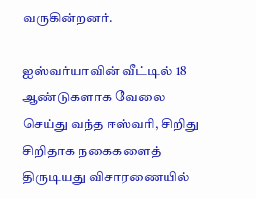வருகின்றனர்.

ஐஸ்வர்யாவின் வீட்டில் 18 ஆண்டுகளாக வேலை செய்து வந்த ஈஸ்வரி, சிறிது சிறிதாக நகைகளைத் திருடியது விசாரணையில்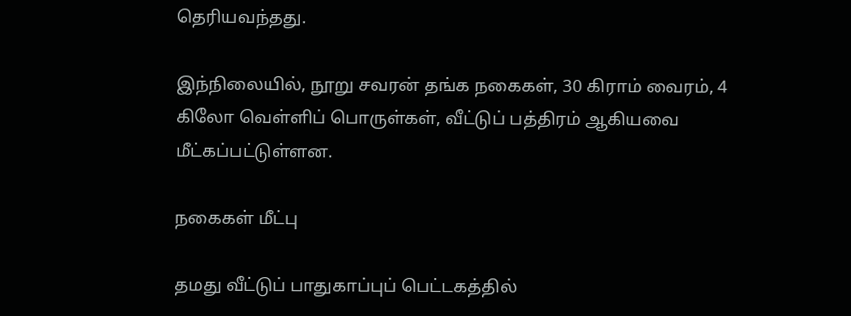தெரியவந்தது.

இந்நிலையில், நூறு சவரன் தங்க நகைகள், 30 கிராம் வைரம், 4 கிலோ வெள்ளிப் பொருள்கள், வீட்டுப் பத்திரம் ஆகியவை மீட்கப்பட்டுள்ளன.

நகைகள் மீட்பு

தமது வீட்டுப் பாதுகாப்புப் பெட்டகத்தில்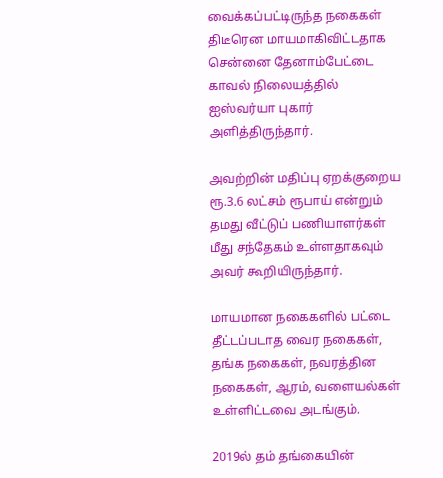வைக்கப்பட்டிருந்த நகைகள் திடீரென மாயமாகிவிட்டதாக சென்னை தேனாம்பேட்டை காவல் நிலையத்தில் ஐஸ்வர்யா புகார் அளித்திருந்தார்.

அவற்றின் மதிப்பு ஏறக்குறைய ரூ.3.6 லட்சம் ரூபாய் என்றும் தமது வீட்டுப் பணியாளர்கள் மீது சந்தேகம் உள்ளதாகவும் அவர் கூறியிருந்தார்.

மாயமான நகைகளில் பட்டை தீட்டப்படாத வைர நகைகள், தங்க நகைகள், நவரத்தின நகைகள், ஆரம், வளையல்கள் உள்ளிட்டவை அடங்கும்.

2019ல் தம் தங்கையின்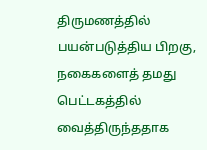திருமணத்தில் பயன்படுத்திய பிறகு, நகைகளைத் தமது பெட்டகத்தில் வைத்திருந்ததாக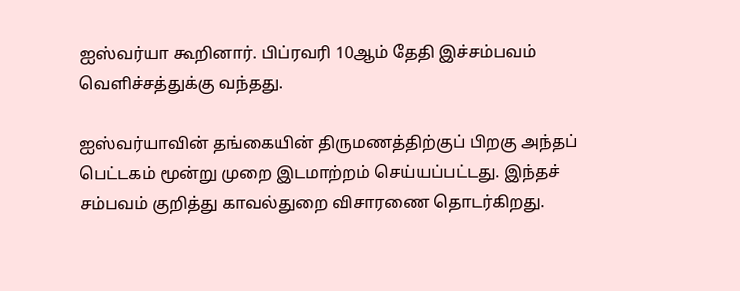ஐஸ்வர்யா கூறினார். பிப்ரவரி 10ஆம் தேதி இச்சம்பவம் வெளிச்சத்துக்கு வந்தது.

ஐஸ்வர்யாவின் தங்கையின் திருமணத்திற்குப் பிறகு அந்தப் பெட்டகம் மூன்று முறை இடமாற்றம் செய்யப்பட்டது. இந்தச் சம்பவம் குறித்து காவல்துறை விசாரணை தொடர்கிறது.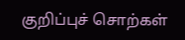குறிப்புச் சொற்கள்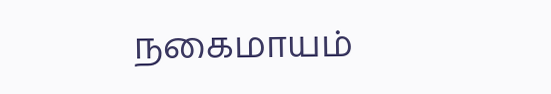நகைமாயம்